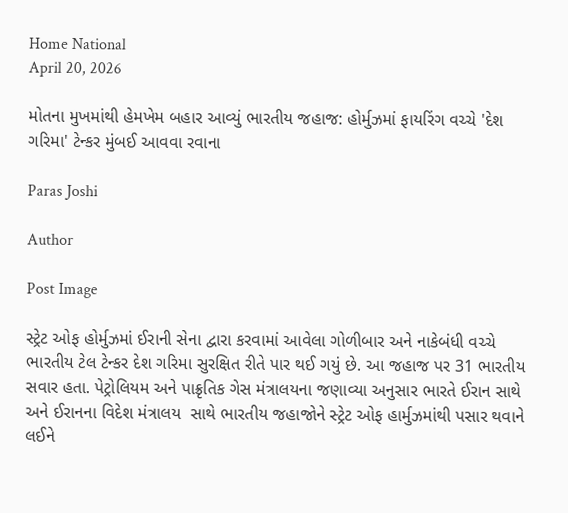Home National
April 20, 2026

મોતના મુખમાંથી હેમખેમ બહાર આવ્યું ભારતીય જહાજ: હોર્મુઝમાં ફાયરિંગ વચ્ચે 'દેશ ગરિમા' ટેન્કર મુંબઈ આવવા રવાના

Paras Joshi

Author

Post Image

સ્ટ્રેટ ઓફ હોર્મુઝમાં ઈરાની સેના દ્વારા કરવામાં આવેલા ગોળીબાર અને નાકેબંધી વચ્ચે ભારતીય ટેલ ટેન્કર દેશ ગરિમા સુરક્ષિત રીતે પાર થઈ ગયું છે. આ જહાજ પર 31 ભારતીય સવાર હતા. પેટ્રોલિયમ અને પાક્રૃતિક ગેસ મંત્રાલયના જણાવ્યા અનુસાર ભારતે ઈરાન સાથે અને ઈરાનના વિદેશ મંત્રાલય  સાથે ભારતીય જહાજોને સ્ટ્રેટ ઓફ હાર્મુઝમાંથી પસાર થવાને લઈને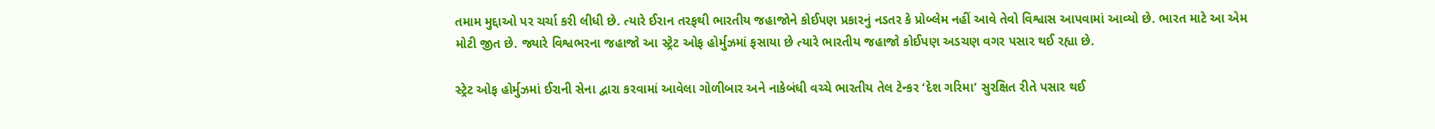તમામ મુદ્દાઓ પર ચર્ચા કરી લીધી છે. ત્યારે ઈરાન તરફથી ભારતીય જહાજોને કોઈપણ પ્રકારનું નડતર કે પ્રોબ્લેમ નહીં આવે તેવો વિશ્વાસ આપવામાં આવ્યો છે. ભારત માટે આ એમ મોટી જીત છે. જ્યારે વિશ્વભરના જહાજો આ સ્ટ્રેટ ઓફ હોર્મુઝમાં ફસાયા છે ત્યારે ભારતીય જહાજો કોઈપણ અડચણ વગર પસાર થઈ રહ્યા છે.

સ્ટ્રેટ ઓફ હોર્મુઝમાં ઈરાની સેના દ્વારા કરવામાં આવેલા ગોળીબાર અને નાકેબંધી વચ્ચે ભારતીય તેલ ટેન્કર ‘દેશ ગરિમા’ સુરક્ષિત રીતે પસાર થઈ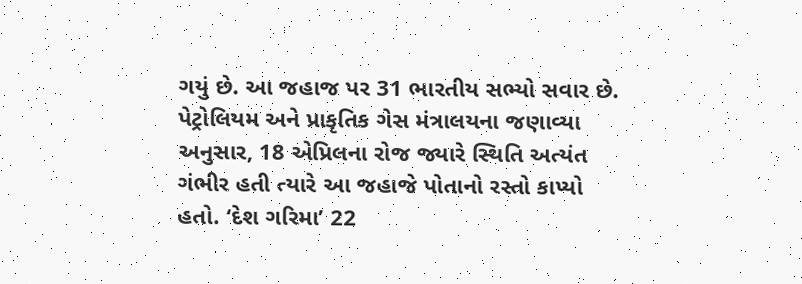ગયું છે. આ જહાજ પર 31 ભારતીય સભ્યો સવાર છે. પેટ્રોલિયમ અને પ્રાકૃતિક ગેસ મંત્રાલયના જણાવ્યા અનુસાર, 18 એપ્રિલના રોજ જ્યારે સ્થિતિ અત્યંત ગંભીર હતી ત્યારે આ જહાજે પોતાનો રસ્તો કાપ્યો હતો. ‘દેશ ગરિમા’ 22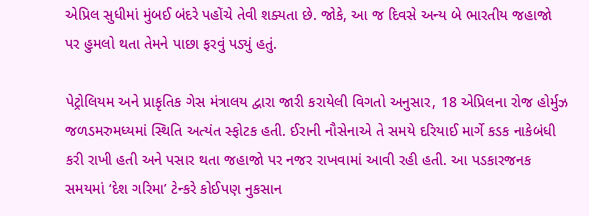એપ્રિલ સુધીમાં મુંબઈ બંદરે પહોંચે તેવી શક્યતા છે. જોકે, આ જ દિવસે અન્ય બે ભારતીય જહાજો પર હુમલો થતા તેમને પાછા ફરવું પડ્યું હતું.

પેટ્રોલિયમ અને પ્રાકૃતિક ગેસ મંત્રાલય દ્વારા જારી કરાયેલી વિગતો અનુસાર, 18 એપ્રિલના રોજ હોર્મુઝ જળડમરુમધ્યમાં સ્થિતિ અત્યંત સ્ફોટક હતી. ઈરાની નૌસેનાએ તે સમયે દરિયાઈ માર્ગે કડક નાકેબંધી કરી રાખી હતી અને પસાર થતા જહાજો પર નજર રાખવામાં આવી રહી હતી. આ પડકારજનક સમયમાં ‘દેશ ગરિમા’ ટેન્કરે કોઈપણ નુકસાન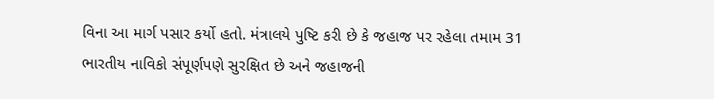વિના આ માર્ગ પસાર કર્યો હતો. મંત્રાલયે પુષ્ટિ કરી છે કે જહાજ પર રહેલા તમામ 31 ભારતીય નાવિકો સંપૂર્ણપણે સુરક્ષિત છે અને જહાજની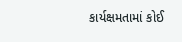કાર્યક્ષમતામાં કોઈ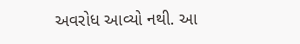અવરોધ આવ્યો નથી. આ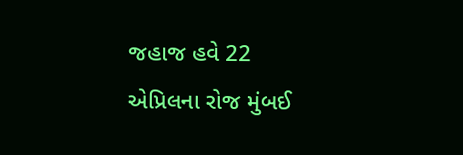જહાજ હવે 22 એપ્રિલના રોજ મુંબઈ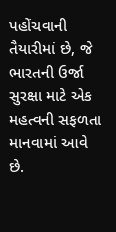પહોંચવાની તૈયારીમાં છે, જે ભારતની ઉર્જા સુરક્ષા માટે એક મહત્વની સફળતા માનવામાં આવે છે.